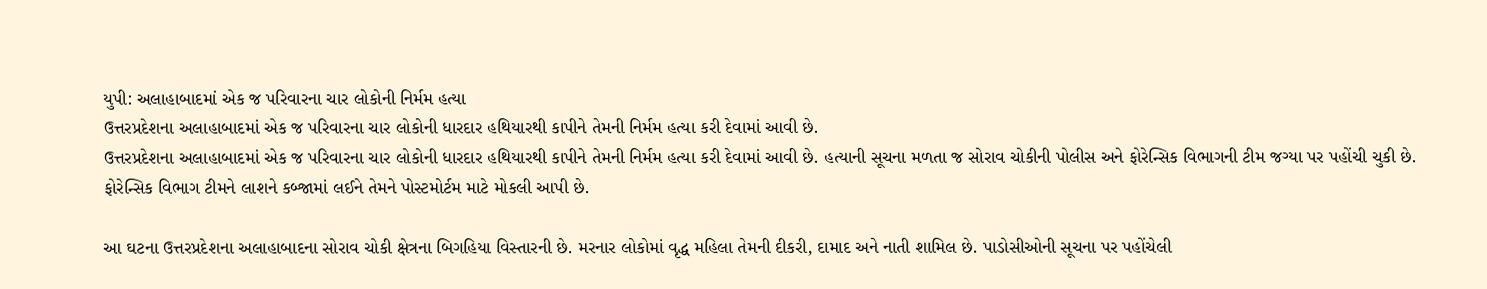યુપી: અલાહાબાદમાં એક જ પરિવારના ચાર લોકોની નિર્મમ હત્યા
ઉત્તરપ્રદેશના અલાહાબાદમાં એક જ પરિવારના ચાર લોકોની ધારદાર હથિયારથી કાપીને તેમની નિર્મમ હત્યા કરી દેવામાં આવી છે.
ઉત્તરપ્રદેશના અલાહાબાદમાં એક જ પરિવારના ચાર લોકોની ધારદાર હથિયારથી કાપીને તેમની નિર્મમ હત્યા કરી દેવામાં આવી છે. હત્યાની સૂચના મળતા જ સોરાવ ચોકીની પોલીસ અને ફોરેન્સિક વિભાગની ટીમ જગ્યા પર પહોંચી ચુકી છે. ફોરેન્સિક વિભાગ ટીમને લાશને કબ્જામાં લઈને તેમને પોસ્ટમોર્ટમ માટે મોકલી આપી છે.

આ ઘટના ઉત્તરપ્રદેશના અલાહાબાદના સોરાવ ચોકી ક્ષેત્રના બિગહિયા વિસ્તારની છે. મરનાર લોકોમાં વૃદ્ધ મહિલા તેમની દીકરી, દામાદ અને નાતી શામિલ છે. પાડોસીઓની સૂચના પર પહોંચેલી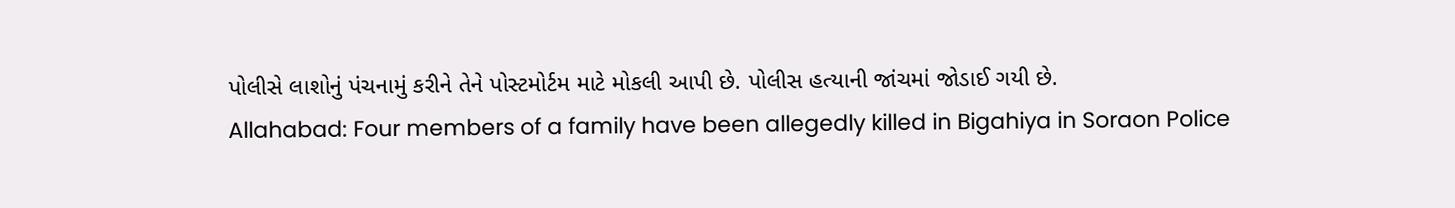પોલીસે લાશોનું પંચનામું કરીને તેને પોસ્ટમોર્ટમ માટે મોકલી આપી છે. પોલીસ હત્યાની જાંચમાં જોડાઈ ગયી છે.
Allahabad: Four members of a family have been allegedly killed in Bigahiya in Soraon Police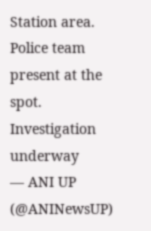Station area. Police team present at the spot. Investigation underway
— ANI UP (@ANINewsUP)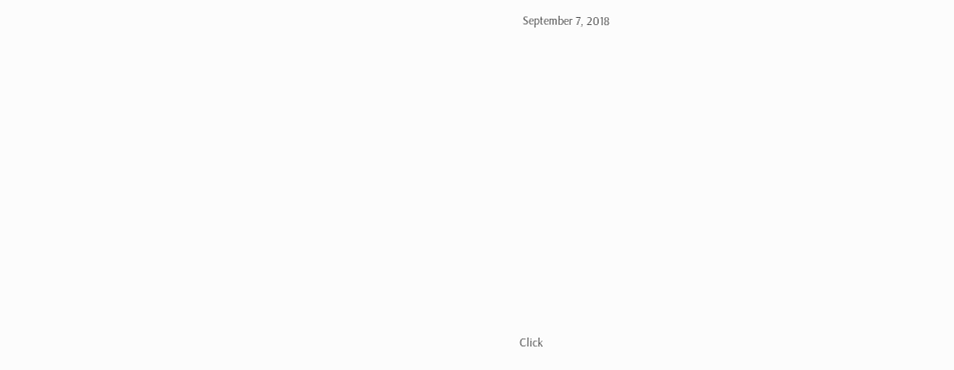September 7, 2018












Click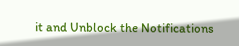it and Unblock the Notifications